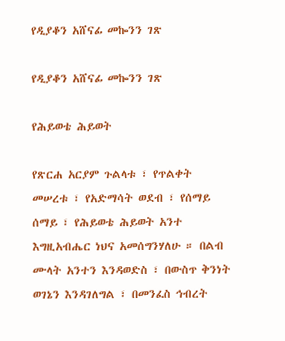የዲያቆን አሸናፊ መኰንን ገጽ

የዲያቆን አሸናፊ መኰንን ገጽ

የሕይወቴ ሕይወት

የጽርሐ አርያም ጉልላቱ ፣ የጥልቀት መሠረቱ ፣ የአድማሳት ወደብ ፣ የሰማይ ሰማይ ፣ የሕይወቴ ሕይወት አንተ እግዚአብሔር ነህና አመሰግንሃለሁ ። በልብ ሙላት አንተን እንዳወድስ ፣ በውስጥ ቅንነት ወገኔን እንዳገለግል ፣ በመንፈስ ኅብረት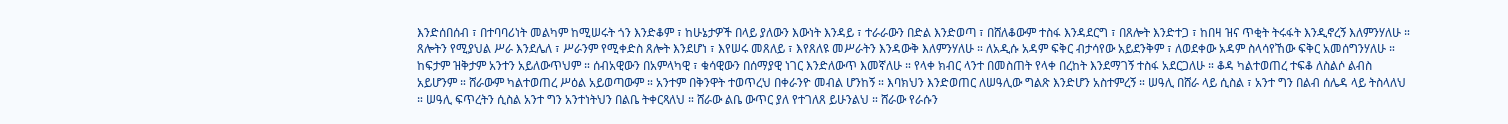እንድሰበሰብ ፣ በተባባሪነት መልካም ከሚሠሩት ጎን እንድቆም ፣ ከሁኔታዎች በላይ ያለውን እውነት እንዳይ ፣ ተራራውን በድል እንድወጣ ፣ በሸለቆውም ተስፋ እንዳደርግ ፣ በጸሎት እንድተጋ ፣ ከበዛ ዝና ጥቂት ትሩፋት እንዲኖረኝ እለምንሃለሁ ። ጸሎትን የሚያህል ሥራ እንደሌለ ፣ ሥራንም የሚቀድስ ጸሎት እንደሆነ ፣ እየሠሩ መጸለይ ፣ እየጸለዩ መሥራትን እንዳውቅ እለምንሃለሁ ። ለአዲሱ አዳም ፍቅር ብታሳየው አይደንቅም ፣ ለወደቀው አዳም ስላሳየኸው ፍቅር አመሰግንሃለሁ ። ከፍታም ዝቅታም አንተን አይለውጥህም ። ሰብአዊውን በአምላካዊ ፣ ቁሳዊውን በሰማያዊ ነገር እንድለውጥ እመኛለሁ ። የላቀ ክብር ላንተ በመስጠት የላቀ በረከት እንደማገኝ ተስፋ አደርጋለሁ ። ቆዳ ካልተወጠረ ተፍቆ ለስልሶ ልብስ አይሆንም ። ሸራውም ካልተወጠረ ሥዕል አይወጣውም ። አንተም በቅንዋት ተወጥረህ በቀራንዮ መብል ሆንከኝ ። እባክህን እንድወጠር ለሠዓሊው ግልጽ እንድሆን አስተምረኝ ። ሠዓሊ በሸራ ላይ ሲስል ፣ አንተ ግን በልብ ሰሌዳ ላይ ትስላለህ ። ሠዓሊ ፍጥረትን ሲስል አንተ ግን አንተነትህን በልቤ ትቀርጻለህ ። ሸራው ልቤ ውጥር ያለ የተገለጸ ይሁንልህ ። ሸራው የራሱን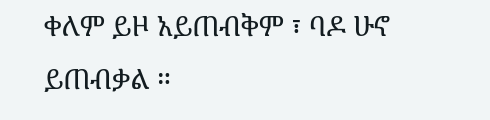ቀለም ይዞ አይጠብቅም ፣ ባዶ ሁኖ ይጠብቃል ።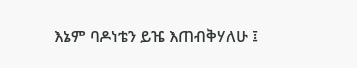እኔም ባዶነቴን ይዤ እጠብቅሃለሁ ፤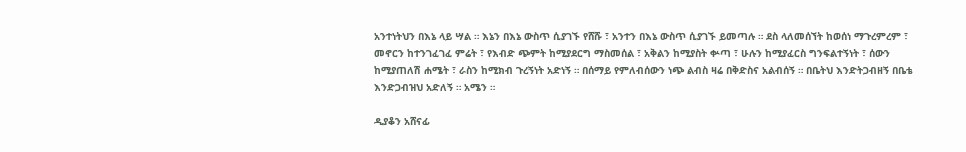አንተነትህን በእኔ ላይ ሣል ። እኔን በእኔ ውስጥ ሲያገኙ የሸሹ ፣ አንተን በእኔ ውስጥ ሲያገኙ ይመጣሉ ። ደስ ላለመሰኘት ከወሰነ ማጉረምረም ፣ መኖርን ከተንገፈገፈ ምሬት ፣ የእብድ ጭምት ከሚያደርግ ማስመሰል ፣ አቅልን ከሚያስት ቍጣ ፣ ሁሉን ከሚያፈርስ ግንፍልተኝነት ፣ ሰውን ከሚያጠለሽ ሐሜት ፣ ራስን ከሚክብ ጉረኝነት አድነኝ ። በሰማይ የምለብሰውን ነጭ ልብስ ዛሬ በቅድስና አልብሰኝ ። በቤትህ እንድትጋብዘኝ በቤቴ እንድጋብዝህ አድለኝ ። አሜን ።

ዲያቆን አሸናፊ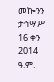መኰንን
ታኅሣሥ 16 ቀን 2014 ዓ.ም.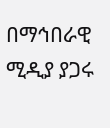በማኅበራዊ ሚዲያ ያጋሩ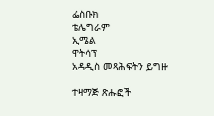ፌስቡክ
ቴሌግራም
ኢሜል
ዋትሳፕ
አዳዲስ መጻሕፍትን ይግዙ

ተዛማጅ ጽሑፎች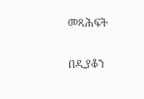መጻሕፍት

በዲያቆን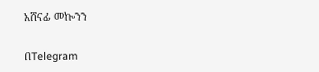አሸናፊ መኰንን

በTelegram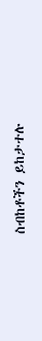ስብከቶችን ይከታተሉ